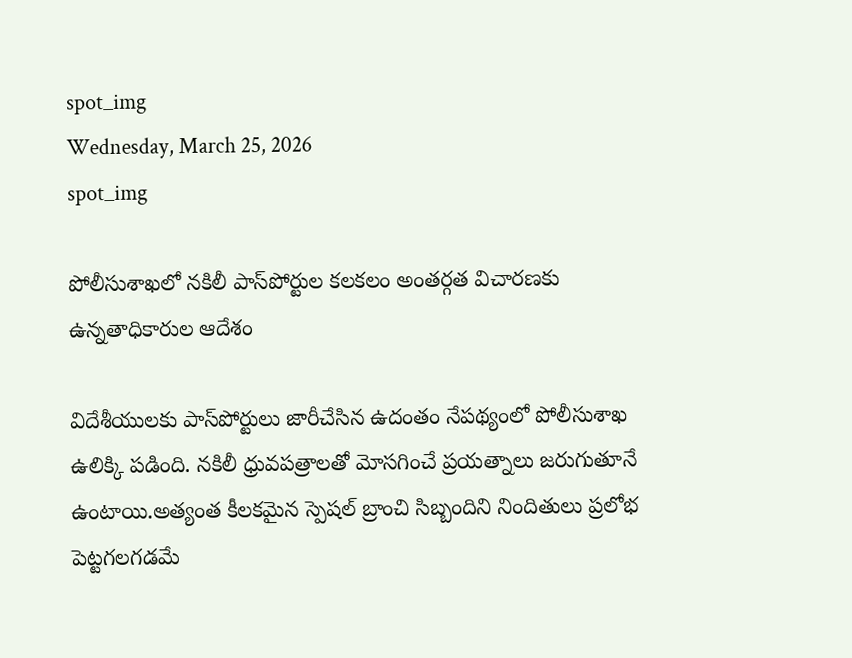spot_img
Wednesday, March 25, 2026
spot_img

పోలీసుశాఖలో నకిలీ పాస్‌పోర్టుల కలకలం అంతర్గత విచారణకు ఉన్నతాధికారుల ఆదేశం

విదేశీయులకు పాస్‌పోర్టులు జారీచేసిన ఉదంతం నేపథ్యంలో పోలీసుశాఖ ఉలిక్కి పడింది. నకిలీ ధ్రువపత్రాలతో మోసగించే ప్రయత్నాలు జరుగుతూనే ఉంటాయి.అత్యంత కీలకమైన స్పెషల్‌ బ్రాంచి సిబ్బందిని నిందితులు ప్రలోభ పెట్టగలగడమే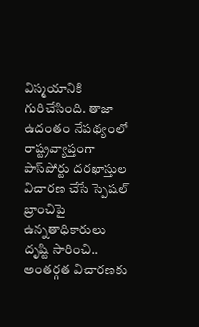విస్మయానికి గురిచేసింది. తాజా ఉదంతం నేపథ్యంలో రాష్ట్రవ్యాప్తంగా పాస్‌పోర్టు దరఖాస్తుల విచారణ చేసే స్పెషల్‌ బ్రాంచిపై ఉన్నతాధికారులు దృష్టి సారించి.. అంతర్గత విచారణకు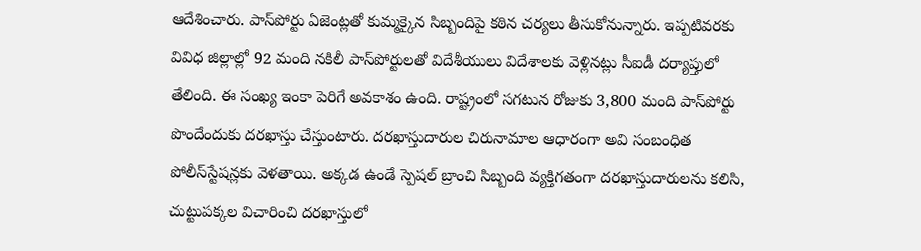ఆదేశించారు. పాస్‌పోర్టు ఏజెంట్లతో కుమ్మక్కైన సిబ్బందిపై కఠిన చర్యలు తీసుకోనున్నారు. ఇప్పటివరకు వివిధ జిల్లాల్లో 92 మంది నకిలీ పాస్‌పోర్టులతో విదేశీయులు విదేశాలకు వెళ్లినట్లు సీఐడీ దర్యాప్తులో తేలింది. ఈ సంఖ్య ఇంకా పెరిగే అవకాశం ఉంది. రాష్ట్రంలో సగటున రోజుకు 3,800 మంది పాస్‌పోర్టు పొందేందుకు దరఖాస్తు చేస్తుంటారు. దరఖాస్తుదారుల చిరునామాల ఆధారంగా అవి సంబంధిత పోలీస్‌స్టేషన్లకు వెళతాయి. అక్కడ ఉండే స్పెషల్‌ బ్రాంచి సిబ్బంది వ్యక్తిగతంగా దరఖాస్తుదారులను కలిసి, చుట్టుపక్కల విచారించి దరఖాస్తులో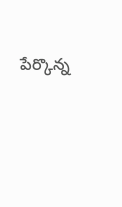పేర్కొన్న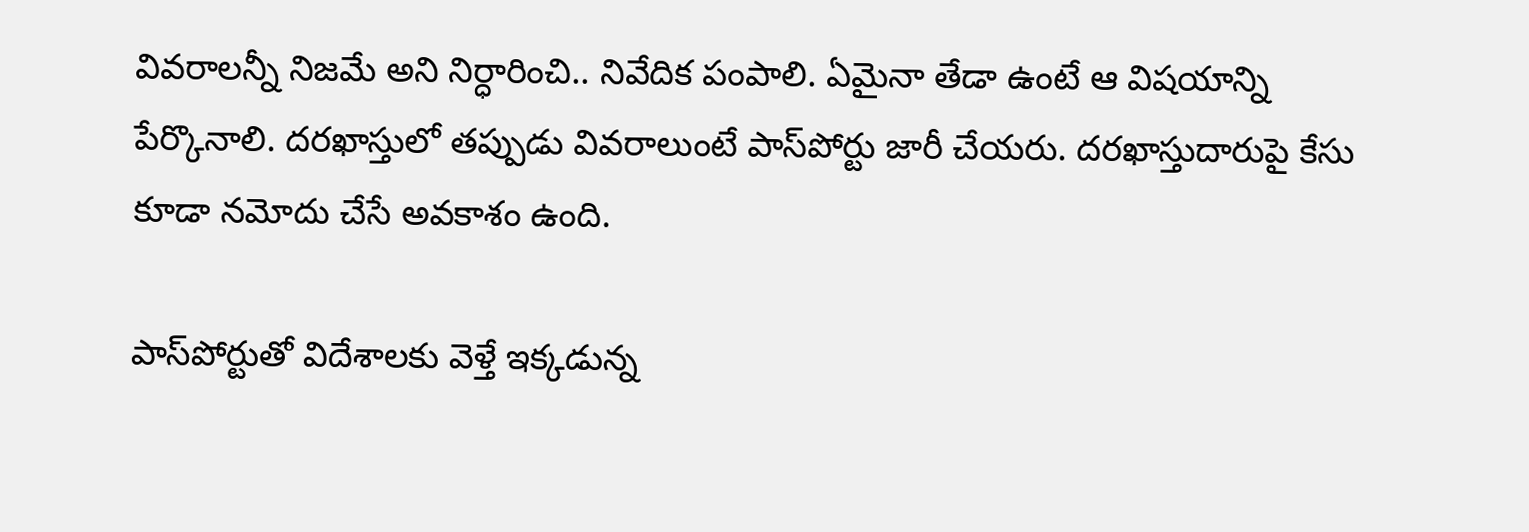వివరాలన్నీ నిజమే అని నిర్ధారించి.. నివేదిక పంపాలి. ఏమైనా తేడా ఉంటే ఆ విషయాన్ని పేర్కొనాలి. దరఖాస్తులో తప్పుడు వివరాలుంటే పాస్‌పోర్టు జారీ చేయరు. దరఖాస్తుదారుపై కేసు కూడా నమోదు చేసే అవకాశం ఉంది.

పాస్‌పోర్టుతో విదేశాలకు వెళ్తే ఇక్కడున్న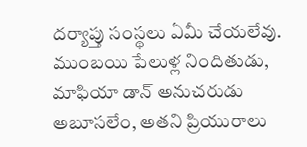దర్యాప్తు సంస్థలు ఏమీ చేయలేవు. ముంబయి పేలుళ్ల నిందితుడు, మాఫియా డాన్‌ అనుచరుడు అబూసలేం, అతని ప్రియురాలు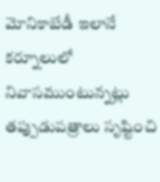మోనికాబేడీ ఇలానే కర్నూలులో నివాసముంటున్నట్లు తప్పుడుపత్రాలు సృష్టించి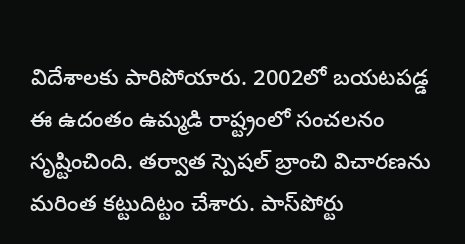విదేశాలకు పారిపోయారు. 2002లో బయటపడ్డ ఈ ఉదంతం ఉమ్మడి రాష్ట్రంలో సంచలనం సృష్టించింది. తర్వాత స్పెషల్‌ బ్రాంచి విచారణను మరింత కట్టుదిట్టం చేశారు. పాస్‌పోర్టు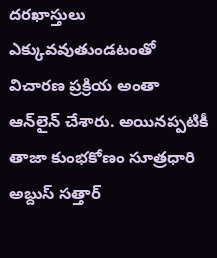దరఖాస్తులు ఎక్కువవుతుండటంతో విచారణ ప్రక్రియ అంతా ఆన్‌లైన్‌ చేశారు. అయినప్పటికీ తాజా కుంభకోణం సూత్రధారి అబ్దుస్‌ సత్తార్‌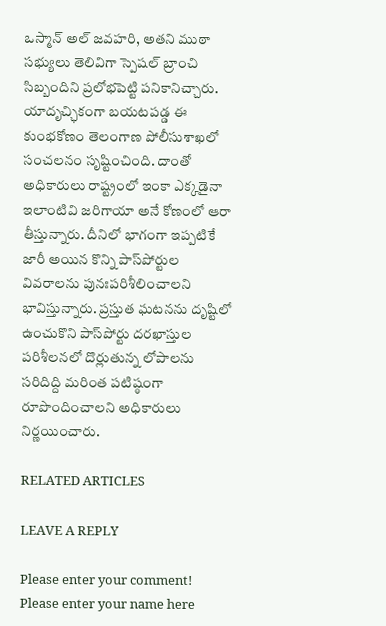ఒస్మాన్‌ అల్‌ జవహరి, అతని ముఠా సభ్యులు తెలివిగా స్పెషల్‌ బ్రాంచి సిబ్బందిని ప్రలోభపెట్టి పనికానిచ్చారు. యాదృచ్ఛికంగా బయటపడ్డ ఈ కుంభకోణం తెలంగాణ పోలీసుశాఖలో సంచలనం సృష్టించింది. దాంతో అధికారులు రాష్ట్రంలో ఇంకా ఎక్కడైనా ఇలాంటివి జరిగాయా అనే కోణంలో ఆరా తీస్తున్నారు. దీనిలో భాగంగా ఇప్పటికే జారీ అయిన కొన్ని పాస్‌పోర్టుల వివరాలను పునఃపరిశీలించాలని భావిస్తున్నారు. ప్రస్తుత ఘటనను దృష్టిలో ఉంచుకొని పాస్‌పోర్టు దరఖాస్తుల పరిశీలనలో దొర్లుతున్న లోపాలను సరిదిద్ది మరింత పటిష్ఠంగా రూపొందించాలని అధికారులు నిర్ణయించారు.

RELATED ARTICLES

LEAVE A REPLY

Please enter your comment!
Please enter your name here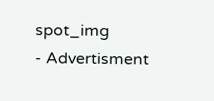spot_img
- Advertisment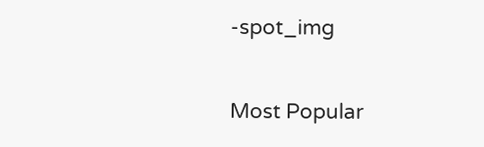-spot_img

Most Popular